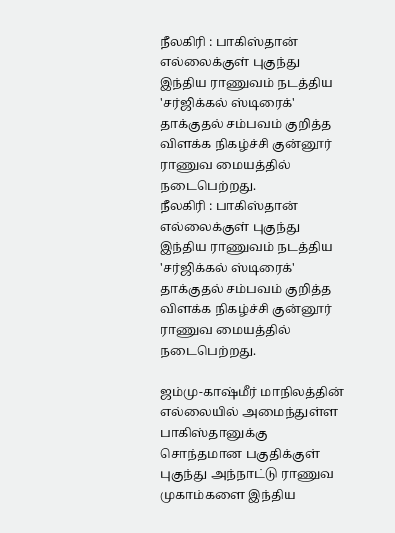நீலகிரி : பாகிஸ்தான் எல்லைக்குள் புகுந்து இந்திய ராணுவம் நடத்திய 'சர்ஜிக்கல் ஸ்டிரைக்' தாக்குதல் சம்பவம் குறித்த விளக்க நிகழ்ச்சி குன்னூர் ராணுவ மையத்தில் நடைபெற்றது.
நீலகிரி : பாகிஸ்தான் எல்லைக்குள் புகுந்து இந்திய ராணுவம் நடத்திய 'சர்ஜிக்கல் ஸ்டிரைக்' தாக்குதல் சம்பவம் குறித்த விளக்க நிகழ்ச்சி குன்னூர் ராணுவ மையத்தில் நடைபெற்றது.

ஜம்மு-காஷ்மீர் மாநிலத்தின் எல்லையில் அமைந்துள்ள பாகிஸ்தானுக்கு சொந்தமான பகுதிக்குள் புகுந்து அந்நாட்டு ராணுவ முகாம்களை இந்திய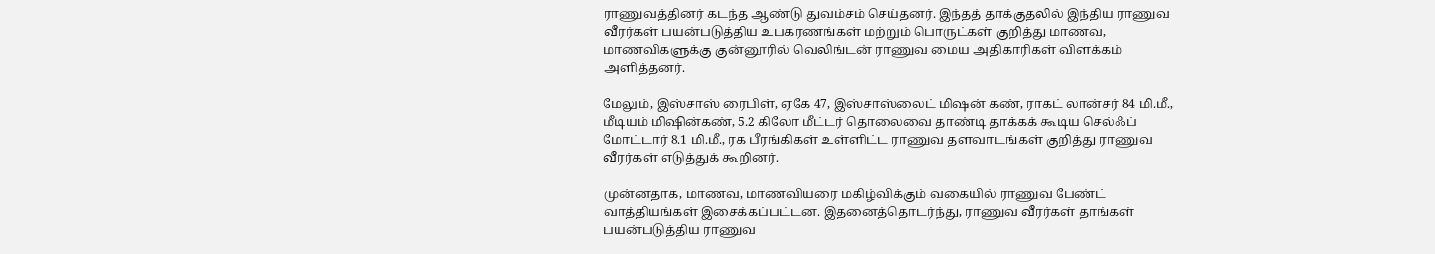ராணுவத்தினர் கடந்த ஆண்டு துவம்சம் செய்தனர். இந்தத் தாக்குதலில் இந்திய ராணுவ வீரர்கள் பயன்படுத்திய உபகரணங்கள் மற்றும் பொருட்கள் குறித்து மாணவ, மாணவிகளுக்கு குன்னூரில் வெலிங்டன் ராணுவ மைய அதிகாரிகள் விளக்கம் அளித்தனர்.

மேலும், இஸ்சாஸ் ரைபிள், ஏகே 47, இஸ்சாஸ்லைட் மிஷன் கண், ராகட் லான்சர் 84 மி.மீ., மீடியம் மிஷின்கண், 5.2 கிலோ மீட்டர் தொலைவை தாண்டி தாக்கக் கூடிய செல்ஃப் மோட்டார் 8.1 மி.மீ., ரக பீரங்கிகள் உள்ளிட்ட ராணுவ தளவாடங்கள் குறித்து ராணுவ வீரர்கள் எடுத்துக் கூறினர்.

முன்னதாக, மாணவ, மாணவியரை மகிழ்விக்கும் வகையில் ராணுவ பேண்ட் வாத்தியங்கள் இசைக்கப்பட்டன. இதனைத்தொடர்ந்து, ராணுவ வீரர்கள் தாங்கள் பயன்படுத்திய ராணுவ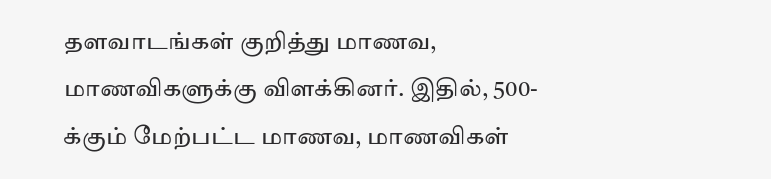தளவாடங்கள் குறித்து மாணவ, மாணவிகளுக்கு விளக்கினர். இதில், 500-க்கும் மேற்பட்ட மாணவ, மாணவிகள்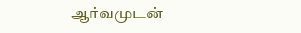ஆர்வமுடன்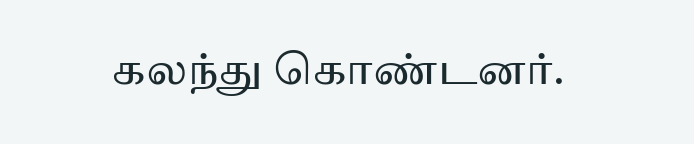கலந்து கொண்டனர்.